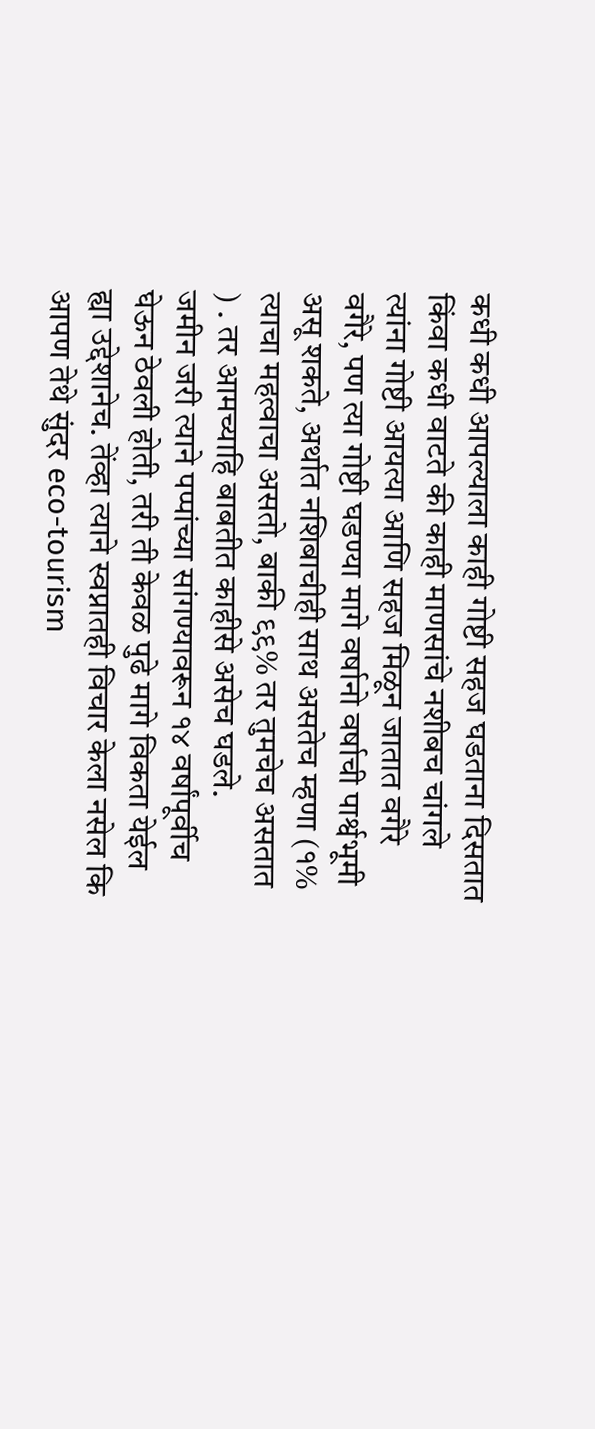कधी कधी आपल्याला काही गोष्टी सहज घडताना दिसतात किंवा कधी वाटते की काही माणसांचे नशीबच चांगले त्यांना गोष्टी आयत्या आणि सहज मिळून जातात वगैरे वगैरे, पण त्या गोष्टी घडण्या मागे वर्षानो वर्षाची पार्श्वभूमी असू शकते, अर्थात नशिबाचीही साथ असतेच म्हणा (१% त्याचा महत्वाचा असतो, बाकी ९९% तर तुमचेच असतात ) . तर आमच्याहि बाबतीत काहीसे असेच घडले.
जमीन जरी त्याने पप्पांच्या सांगण्यावरून १४ वर्षांपूर्वीच घेऊन ठेवली होती, तरी ती केवळ पुढे मागे विकता येईल ह्या उद्देशानेच. तेंव्हा त्याने स्वप्नातही विचार केला नसेल कि आपण तेथे सुंदर eco-tourism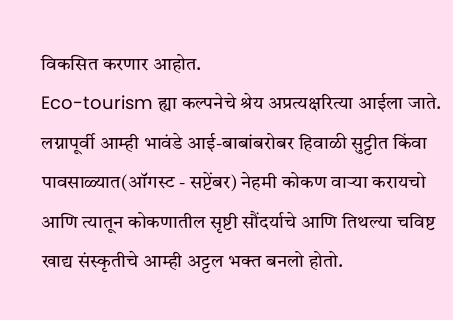विकसित करणार आहोत.
Eco-tourism ह्या कल्पनेचे श्रेय अप्रत्यक्षरित्या आईला जाते. लग्नापूर्वी आम्ही भावंडे आई-बाबांबरोबर हिवाळी सुट्टीत किंवा पावसाळ्यात(ऑगस्ट - सप्टेंबर) नेहमी कोकण वाऱ्या करायचो आणि त्यातून कोकणातील सृष्टी सौंदर्याचे आणि तिथल्या चविष्ट खाद्य संस्कृतीचे आम्ही अट्टल भक्त बनलो होतो.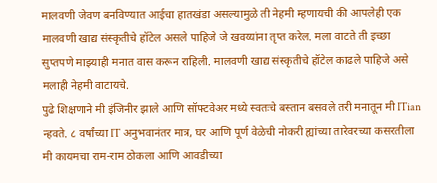मालवणी जेवण बनविण्यात आईचा हातखंडा असल्यामुळे ती नेहमी म्हणायची की आपलेही एक मालवणी खाद्य संस्कृतीचे हॉटेल असले पाहिजे जे खवय्यांना तृप्त करेल. मला वाटते ती इच्छा सुप्तपणे माझ्याही मनात वास करून राहिली. मालवणी खाद्य संस्कृतीचे हॉटेल काढले पाहिजे असे मलाही नेहमी वाटायचे.
पुढे शिक्षणाने मी इंजिनीर झाले आणि सॉफ्टवेअर मध्ये स्वतःचे बस्तान बसवले तरी मनातून मी ITian न्हवते. ८ वर्षांच्या IT अनुभवानंतर मात्र, घर आणि पूर्ण वेळेची नोकरी ह्यांच्या तारेवरच्या कसरतीला मी कायमचा राम-राम ठोकला आणि आवडीच्या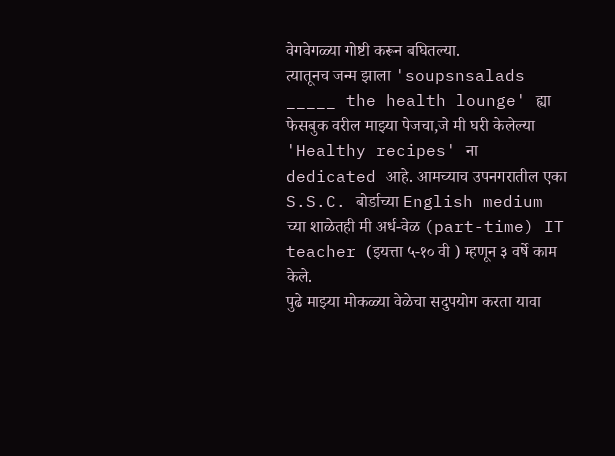वेगवेगळ्या गोष्टी करून बघितल्या.
त्यातूनच जन्म झाला 'soupsnsalads _____ the health lounge' ह्या फेसबुक वरील माझ्या पेजचा,जे मी घरी केलेल्या 'Healthy recipes' ना dedicated आहे. आमच्याच उपनगरातील एका S.S.C. बोर्डाच्या English medium च्या शाळेतही मी अर्ध-वेळ (part-time) IT teacher (इयत्ता ५-१० वी ) म्हणून ३ वर्षे काम केले.
पुढे माझ्या मोकळ्या वेळेचा सदुपयोग करता यावा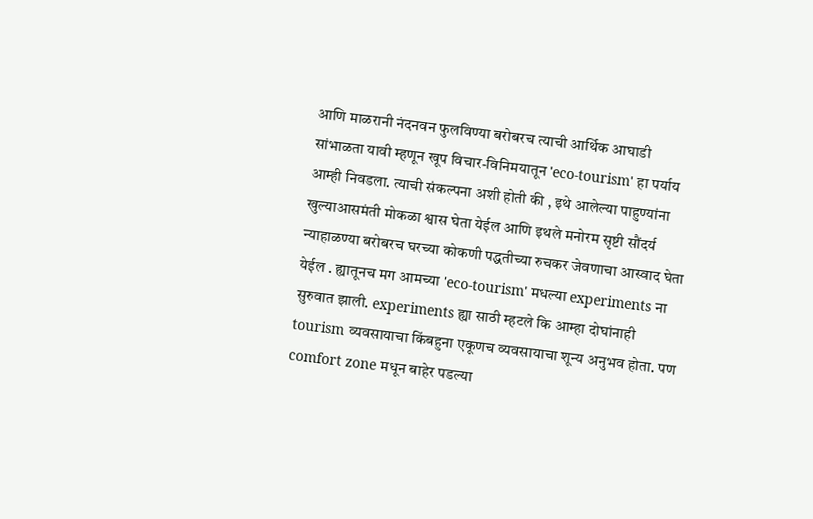आणि माळरानी नंदनवन फुलविण्या बरोबरच त्याची आर्थिक आघाडी सांभाळता यावी म्हणून खूप विचार-विनिमयातून 'eco-tourism' हा पर्याय आम्ही निवडला. त्याची संकल्पना अशी होती की , इथे आलेल्या पाहुण्यांना खुल्याआसमंती मोकळा श्वास घेता येईल आणि इथले मनोरम सृष्टी सौंदर्य न्याहाळण्या बरोबरच घरच्या कोकणी पद्धतीच्या रुचकर जेवणाचा आस्वाद घेता येईल . ह्यातूनच मग आमच्या 'eco-tourism' मधल्या experiments ना सुरुवात झाली. experiments ह्या साठी म्हटले कि आम्हा दोघांनाही tourism व्यवसायाचा किंबहुना एकूणच व्यवसायाचा शून्य अनुभव होता. पण comfort zone मधून बाहेर पडल्या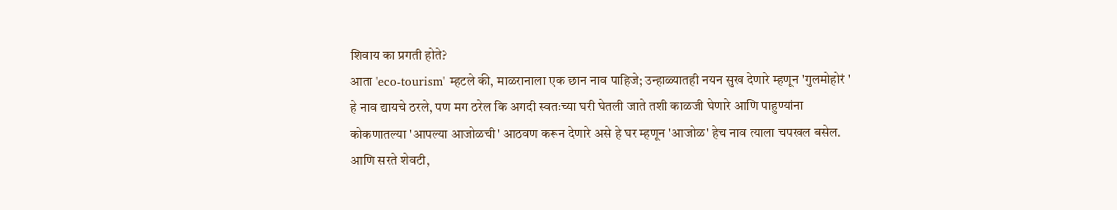शिवाय का प्रगती होते?
आता 'eco-tourism' म्हटले की, माळरानाला एक छान नाव पाहिजे; उन्हाळ्यातही नयन सुख देणारे म्हणून 'गुलमोहोरं ' हे नाव द्यायचे ठरले, पण मग ठरेल कि अगदी स्वतःच्या घरी घेतली जाते तशी काळजी घेणारे आणि पाहुण्यांना कोकणातल्या 'आपल्या आजोळची' आठवण करून देणारे असे हे घर म्हणून 'आजोळ' हेच नाव त्याला चपखल बसेल.
आणि सरते शेवटी,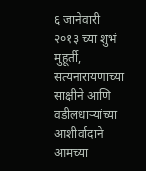६ जानेवारी २०१३ च्या शुभं मुहूर्ती, सत्यनारायणाच्या साक्षीने आणि वडीलधाऱ्यांच्या आशीर्वादाने आमच्या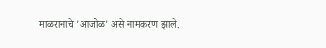माळरानाचे 'आजोळ' असे नामकरण झाले.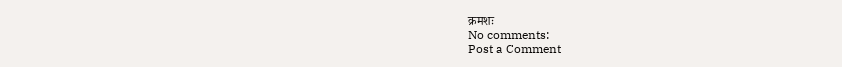क्रमशः
No comments:
Post a Comment